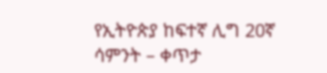የኢትዮጵያ ከፍተኛ ሊግ 20ኛ ሳምንት – ቀጥታ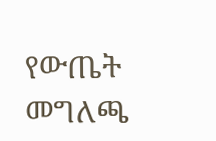የውጤት መግለጫ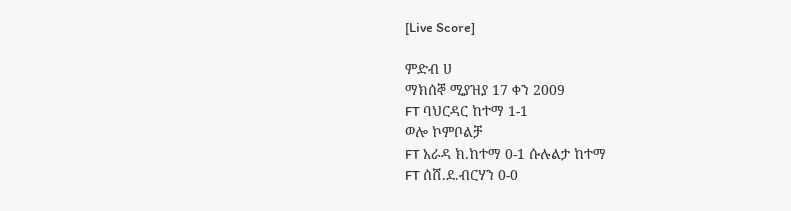[Live Score]

ምድብ ሀ
ማክሰኞ ሚያዝያ 17 ቀን 2009
FT ባህርዳር ከተማ 1-1
ወሎ ኮምቦልቻ
FT አራዳ ክ.ከተማ 0-1 ሱሉልታ ከተማ
FT ሰሸ.ደ.ብርሃን 0-0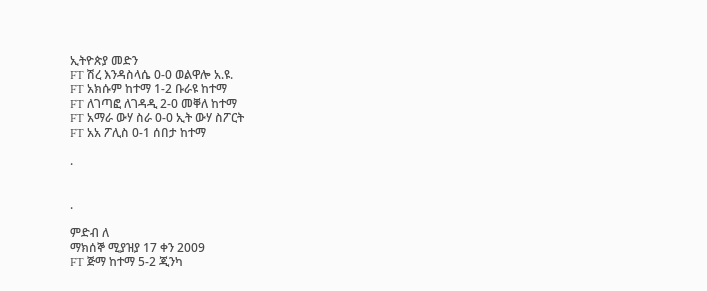ኢትዮጵያ መድን
FT ሽረ እንዳስላሴ 0-0 ወልዋሎ አ.ዩ.
FT አክሱም ከተማ 1-2 ቡራዩ ከተማ
FT ለገጣፎ ለገዳዲ 2-0 መቐለ ከተማ
FT አማራ ውሃ ስራ 0-0 ኢት ውሃ ስፖርት
FT አአ ፖሊስ 0-1 ሰበታ ከተማ

.


.

ምድብ ለ
ማክሰኞ ሚያዝያ 17 ቀን 2009
FT ጅማ ከተማ 5-2 ጂንካ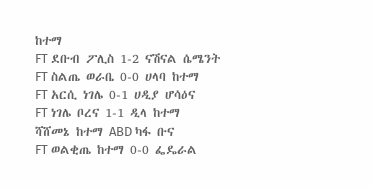ከተማ
FT ደቡብ ፖሊስ 1-2 ናሽናል ሴሜንት
FT ስልጤ ወራቤ 0-0 ሀላባ ከተማ
FT አርሲ ነገሌ 0-1 ሀዲያ ሆሳዕና
FT ነገሌ ቦረና 1-1 ዲላ ከተማ
ሻሸመኔ ከተማ ABD ካፋ ቡና
FT ወልቂጤ ከተማ 0-0 ፌዴራል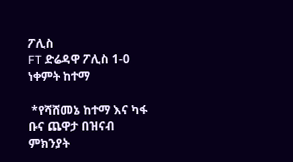ፖሊስ
FT ድሬዳዋ ፖሊስ 1-0 ነቀምት ከተማ

 *የሻሸመኔ ከተማ እና ካፋ ቡና ጨዋታ በዝናብ ምክንያት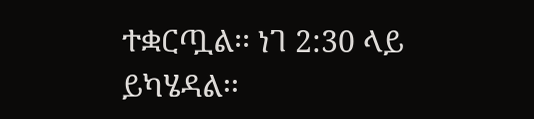ተቋርጧል፡፡ ነገ 2:30 ላይ ይካሄዳል፡፡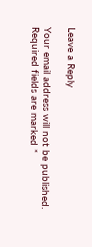Leave a Reply

Your email address will not be published. Required fields are marked *